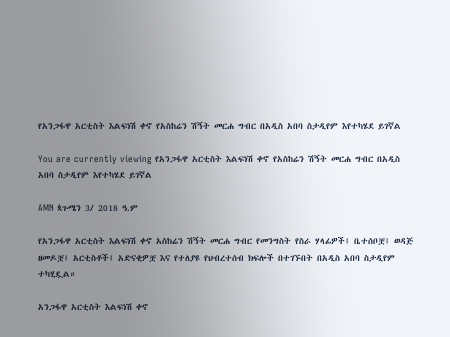የአንጋፋዋ አርቲስት እልፍነሽ ቀኖ የአስከሬን ሽኝት መርሐ ግብር በአዲስ አበባ ስታዲየም እየተካሄደ ይገኛል

You are currently viewing የአንጋፋዋ አርቲስት እልፍነሽ ቀኖ የአስከሬን ሽኝት መርሐ ግብር በአዲስ አበባ ስታዲየም እየተካሄደ ይገኛል

AMN ጳጉሜን 3/ 2018 ዓ.ም

የአንጋፋዋ አርቲስት እልፍነሽ ቀኖ አስከሬን ሽኝት መርሐ ግብር የመንግስት የስራ ሃላፊዎች፤ ቤተሰቦቿ፤ ወዳጅ ዘመዶቿ፤ አርቲስቶች፤ አድናቂዎቿ እና የተለያዩ የህብረተሰብ ክፍሎች በተገኙበት በአዲስ አበባ ስታዲየም ተካሂዷል።

አንጋፋዋ አርቲስት እልፍነሽ ቀኖ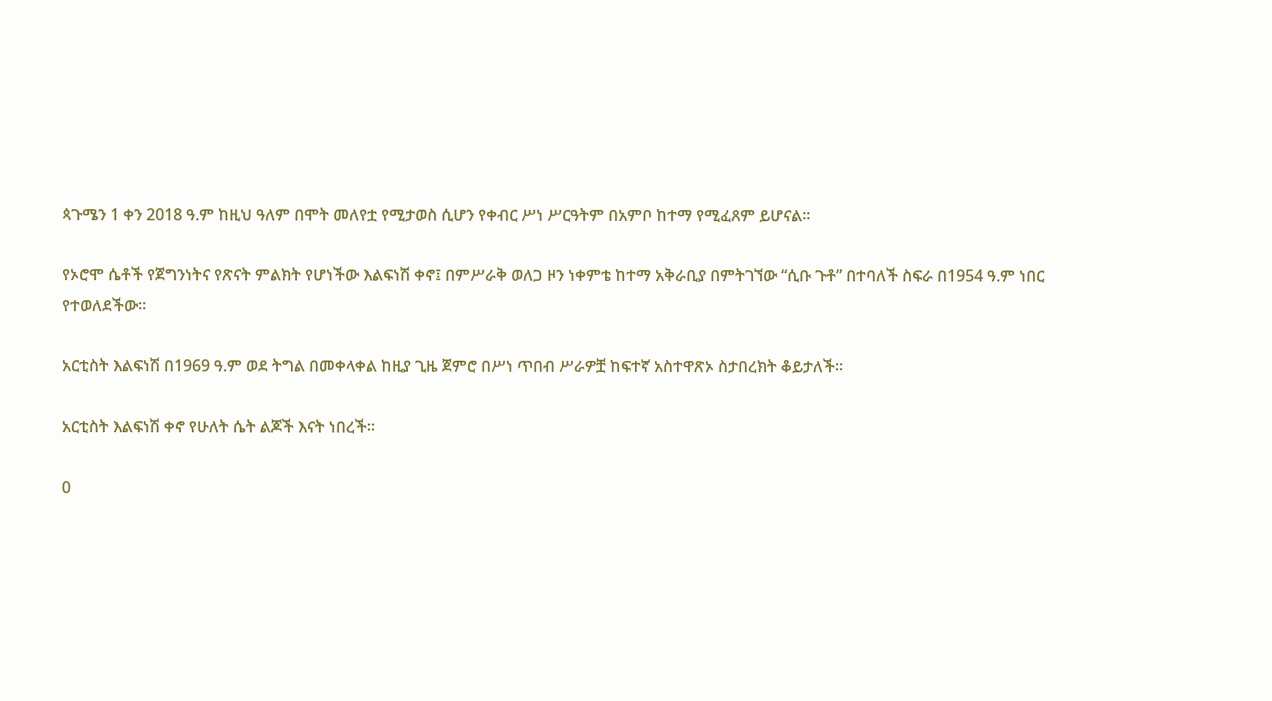ጳጉሜን 1 ቀን 2018 ዓ.ም ከዚህ ዓለም በሞት መለየቷ የሚታወስ ሲሆን የቀብር ሥነ ሥርዓትም በአምቦ ከተማ የሚፈጸም ይሆናል።

የኦሮሞ ሴቶች የጀግንነትና የጽናት ምልክት የሆነችው እልፍነሽ ቀኖ፤ በምሥራቅ ወለጋ ዞን ነቀምቴ ከተማ አቅራቢያ በምትገኘው “ሲቡ ጉቶ” በተባለች ስፍራ በ1954 ዓ.ም ነበር የተወለደችው።

አርቲስት እልፍነሽ በ1969 ዓ.ም ወደ ትግል በመቀላቀል ከዚያ ጊዜ ጀምሮ በሥነ ጥበብ ሥራዎቿ ከፍተኛ አስተዋጽኦ ስታበረክት ቆይታለች።

አርቲስት እልፍነሽ ቀኖ የሁለት ሴት ልጆች እናት ነበረች።

0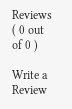Reviews ( 0 out of 0 )

Write a Review